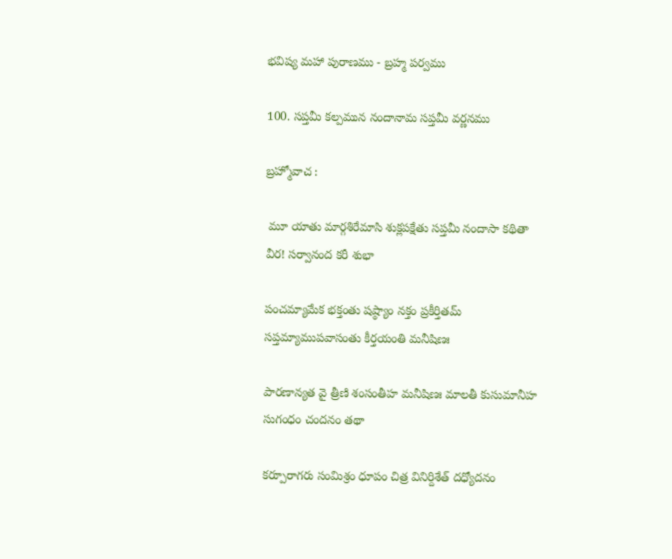భవిష్య మహా పురాణము - బ్రహ్మ పర్వము

100. సప్తమీ కల్పమున నందానామ సప్తమీ వర్ణనము

బ్రహ్మోవాచ :

 మూ యాతు మార్గశిరేమాసి శుక్లపక్షేతు సప్తమీ నందాసా కథితా వీర! సర్వానంద కరీ శుభా

పంచమ్యామేక భక్తంతు షష్ఠ్యాం నక్తం ప్రకీర్తితమ్ సప్తమ్యాముపవాసంతు కీర్తయంతి మనీషిణః

పారణాన్యత వై త్రీణి శంసంతీహ మనీషిణః మాలతీ కుసుమానీహ సుగంధం చందనం తథా

కర్పూరాగరు సంమిశ్రం ధూపం చిత్ర వినిర్దిశేత్ దధ్యోదనం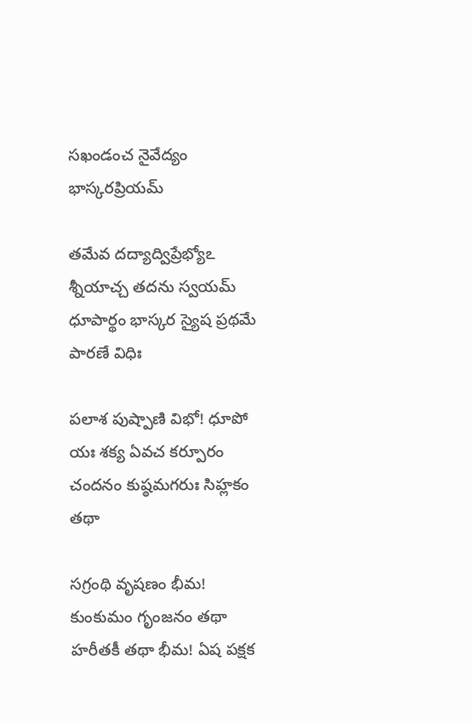సఖండంచ నైవేద్యం భాస్కరప్రియమ్

తమేవ దద్యాద్విప్రేభ్యోఽ శ్నీయాచ్చ తదను స్వయమ్ ధూపార్థం భాస్కర స్యైష ప్రథమే పారణే విధిః

పలాశ పుష్పాణి విభో! ధూపో యః శక్య ఏవచ కర్పూరం చందనం కుష్ఠమగరుః సిహ్లకం తథా

సగ్రంథి వృషణం భీమ! కుంకుమం గృంజనం తథా హరీతకీ తథా భీమ! ఏష పక్షక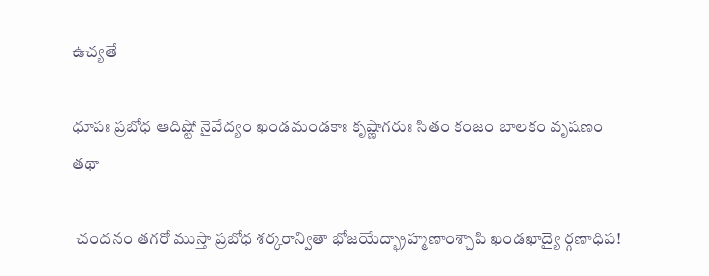ఉచ్యతే

ధూపః ప్రబోధ ఆదిష్టో నైవేద్యం ఖండమండకాః కృష్ణాగరుః సితం కంజం బాలకం వృషణం తథా

 చందనం తగరో ముస్తా ప్రబోధ శర్కరాన్వితా భోజయేద్భ్రాహ్మణాంశ్చాపి ఖండఖాద్యై ర్గణాధిప!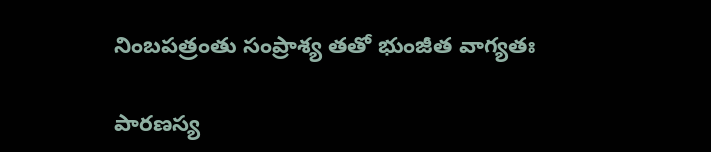నింబపత్రంతు సంప్రాశ్య తతో భుంజీత వాగ్యతః

పారణస్య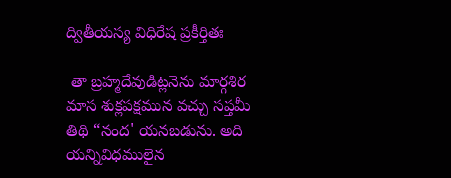ద్వితీయస్య విధిరేష ప్రకీర్తితః

 తా బ్రహ్మదేవుడిట్లనెను మార్గశిర మాస శుక్లపక్షమున వచ్చు సప్తమీ తిథి “నంద' యనబడును. అది యన్నివిధములైన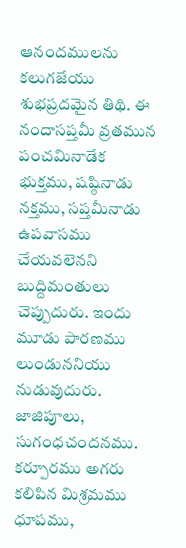ఆనందములను కలుగజేయు శుభప్రదమైన తిథి. ఈ నందాసప్తమీ వ్రతమున పంచమినాడేక భుక్తము, షష్ఠినాడు నక్తము, సప్తమీనాడు ఉపవాసము చేయవలెనని బుద్దిమంతులు చెప్పుదురు. ఇందు మూడు పారణము లుండుననియు నుడువుదురు. జాజిపూలు, సుగంధచందనము. కర్పూరము అగరు కలిపిన మిశ్రమము ధూపము,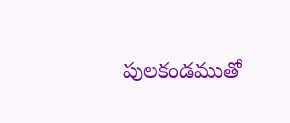పులకండముతో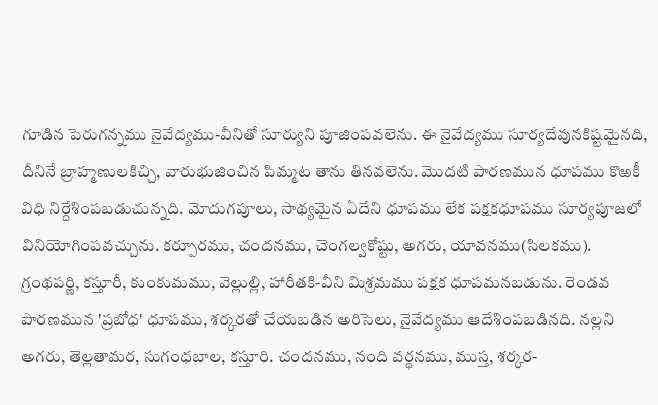గూడిన పెరుగన్నము నైవేద్యము-వీనితో సూర్యుని పూజింపవలెను. ఈ నైవేద్యము సూర్యదేవునకిష్టమైనది, దీనినే బ్రాహ్మణులకిచ్చి, వారుభుజించిన పిమ్మట తాను తినవలెను. మొదటి పారణమున ధూపము కొఱకీ విధి నిర్దేశింపబడుచున్నది. మోదుగపూలు, సాథ్యమైన ఏదేని ధూపము లేక పక్షకధూపము సూర్యపూజలో వినియోగింపవచ్చును. కర్పూరము, చందనము, చెంగల్వకోష్టు, అగరు, యావనము(సిలకము). గ్రంథపర్ణి, కస్తూరీ, కుంకుమము, వెల్లుల్లి, హారీతకి-వీని మిశ్రమము పక్షక ధూపమనబడును. రెండవ పారణమున 'ప్రబోధ' ధూపము, శర్కరతో చేయబడిన అరిసెలు, నైవేద్యము ఆదేశింపబడినది. నల్లని అగరు, తెల్లతామర, సుగంధబాల, కస్తూరి. చందనము, నంది వర్థనము, ముస్త, శర్కర-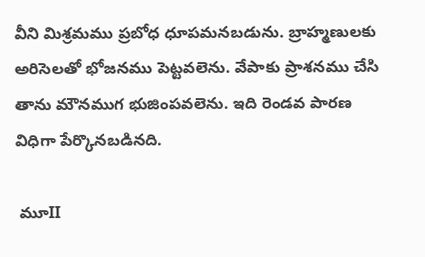వీని మిశ్రమము ప్రబోధ ధూపమనబడును. బ్రాహ్మణులకు అరిసెలతో భోజనము పెట్టవలెను. వేపాకు ప్రాశనము చేసి తాను మౌనముగ భుజింపవలెను. ఇది రెండవ పారణ విధిగా పేర్కొనబడినది.

 మూII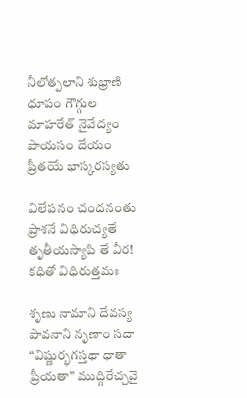నీలోత్పలాని శుభ్రాణి ధూపం గౌగ్గుల మాహరేత్ నైవేద్యం పాయసం దేయం ప్రీతయే భాస్కరస్యతు

విలేపనం చందనంతు ప్రాశనే విధిరుచ్యతే తృతీయస్యాపి తే వీర! కధితో విధిరుత్తమః

శృణు నామాని దేవస్య పావనాని నృణాం సదా “విష్ణుర్భగస్తథా ధాతా ప్రీయతా” ముద్గిరేచ్చవై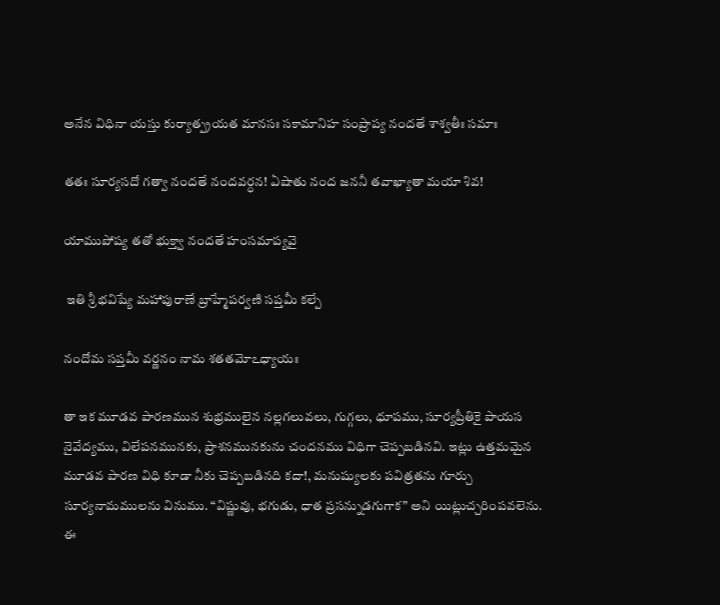అనేన విధినా యస్తు కుర్యాత్ప్రయత మానసః సకామానిహ సంప్రాప్య నందతే శాశ్వతీః సమాః

తతః సూర్యసదో గత్వా నందతే నందవర్ధన! ఏషాతు నంద జననీ తవాఖ్యాతా మయా శివ!

యాముపోష్య తతో భుక్త్వా నందతే హంసమాప్యవై

 ఇతి శ్రీ భవిష్యే మహాపురాణే బ్రాహ్మేపర్వణి సప్తమీ కల్పే

నందోమ సప్తమీ వర్ణనం నామ శతతమోఽధ్యాయః

తా ఇక మూడవ పారణమున శుభ్రములైన నల్లగలువలు, గుగ్గలు, ధూపము, సూర్యప్రీతికై పాయస నైవేద్యము, విలేపనమునకు, ప్రాశనమునకును చందనము విధిగా చెప్పబడినవి. ఇట్లు ఉత్తమమైన మూడవ పారణ విధి కూడా నీకు చెప్పబడినది కదా!, మనుష్యులకు పవిత్రతను గూర్చు సూర్యనామములను వినుము. “విష్ణువు, భగుడు, ధాత ప్రసన్నుడగుగాక” అని యిట్లుచ్చరింపవలెను. ఈ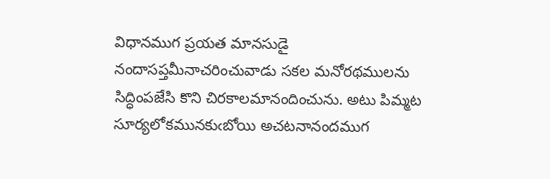విధానముగ ప్రయత మానసుడై నందాసప్తమీనాచరించువాడు సకల మనోరథములను సిద్ధింపజేసి కొని చిరకాలమానందించును. అటు పిమ్మట సూర్యలోకమునకుఁబోయి అచటనానందముగ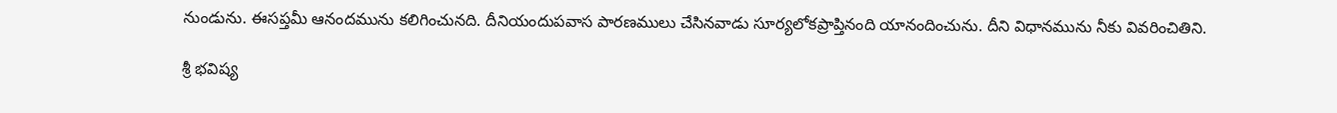నుండును. ఈసప్తమీ ఆనందమును కలిగించునది. దీనియందుపవాస పారణములు చేసినవాడు సూర్యలోకప్రాప్తినంది యానందించును. దీని విధానమును నీకు వివరించితిని.

శ్రీ భవిష్య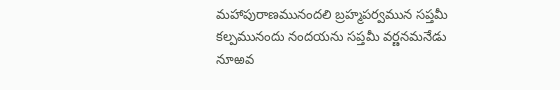మహాపురాణమునందలి బ్రహ్మపర్వమున సప్తమీ కల్పమునందు నందయను సప్తమీ వర్ణనమనేడు నూఱవ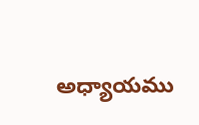అధ్యాయము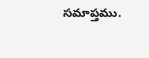సమాప్తము.